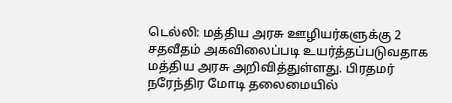டெல்லி: மத்திய அரசு ஊழியர்களுக்கு 2 சதவீதம் அகவிலைப்படி உயர்த்தப்படுவதாக மத்திய அரசு அறிவித்துள்ளது. பிரதமர் நரேந்திர மோடி தலைமையில்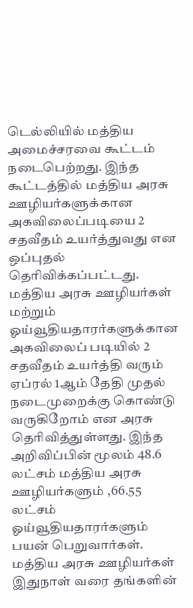டெல்லியில் மத்திய அமைச்சரவை கூட்டம் நடைபெற்றது. இந்த கூட்டத்தில் மத்திய அரசு ஊழியர்களுக்கான அகவிலைப்படியை 2 சதவீதம் உயர்த்துவது என ஒப்புதல் தெரிவிக்கப்பட்டது.
மத்திய அரசு ஊழியர்கள் மற்றும் ஓய்வூதியதாரர்களுக்கான அகவிலைப் படியில் 2 சதவீதம் உயர்த்தி வரும் ஏப்ரல் 1ஆம் தேதி முதல் நடைமுறைக்கு கொண்டு வருகிறோம் என அரசு தெரிவித்துள்ளது. இந்த அறிவிப்பின் மூலம் 48.6 லட்சம் மத்திய அரசு ஊழியர்களும் ,66.55 லட்சம் ஓய்வூதியதாரர்களும் பயன் பெறுவார்கள். மத்திய அரசு ஊழியர்கள் இதுநாள் வரை தங்களின்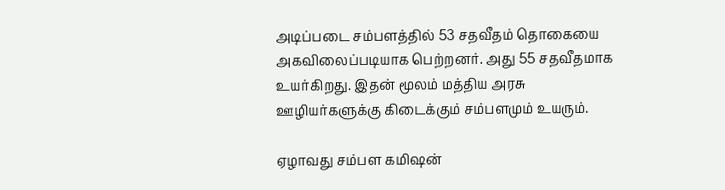அடிப்படை சம்பளத்தில் 53 சதவீதம் தொகையை அகவிலைப்படியாக பெற்றனர். அது 55 சதவீதமாக உயர்கிறது. இதன் மூலம் மத்திய அரசு ஊழியர்களுக்கு கிடைக்கும் சம்பளமும் உயரும்.

ஏழாவது சம்பள கமிஷன்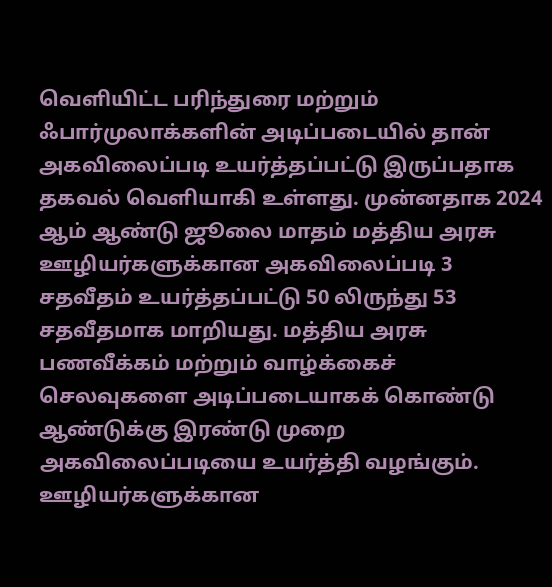வெளியிட்ட பரிந்துரை மற்றும் ஃபார்முலாக்களின் அடிப்படையில் தான் அகவிலைப்படி உயர்த்தப்பட்டு இருப்பதாக தகவல் வெளியாகி உள்ளது. முன்னதாக 2024 ஆம் ஆண்டு ஜூலை மாதம் மத்திய அரசு ஊழியர்களுக்கான அகவிலைப்படி 3 சதவீதம் உயர்த்தப்பட்டு 50 லிருந்து 53 சதவீதமாக மாறியது. மத்திய அரசு பணவீக்கம் மற்றும் வாழ்க்கைச் செலவுகளை அடிப்படையாகக் கொண்டு ஆண்டுக்கு இரண்டு முறை அகவிலைப்படியை உயர்த்தி வழங்கும்.
ஊழியர்களுக்கான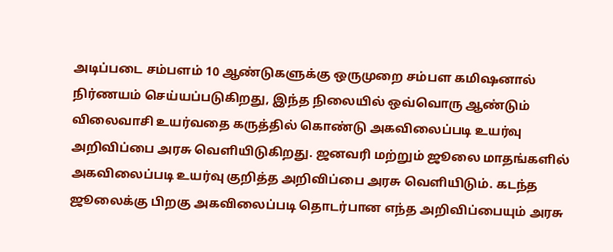அடிப்படை சம்பளம் 10 ஆண்டுகளுக்கு ஒருமுறை சம்பள கமிஷனால் நிர்ணயம் செய்யப்படுகிறது, இந்த நிலையில் ஒவ்வொரு ஆண்டும் விலைவாசி உயர்வதை கருத்தில் கொண்டு அகவிலைப்படி உயர்வு அறிவிப்பை அரசு வெளியிடுகிறது. ஜனவரி மற்றும் ஜூலை மாதங்களில் அகவிலைப்படி உயர்வு குறித்த அறிவிப்பை அரசு வெளியிடும். கடந்த ஜூலைக்கு பிறகு அகவிலைப்படி தொடர்பான எந்த அறிவிப்பையும் அரசு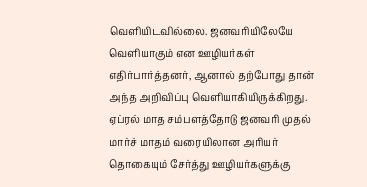வெளியிடவில்லை. ஜனவரியிலேயே வெளியாகும் என ஊழியர்கள் எதிர்பார்த்தனர், ஆனால் தற்போது தான் அந்த அறிவிப்பு வெளியாகியிருக்கிறது.
ஏப்ரல் மாத சம்பளத்தோடு ஜனவரி முதல் மார்ச் மாதம் வரையிலான அரியர் தொகையும் சேர்த்து ஊழியர்களுக்கு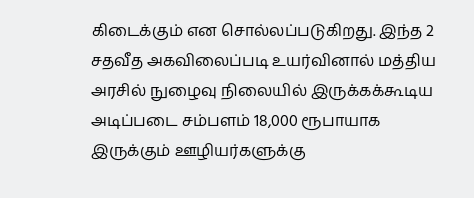கிடைக்கும் என சொல்லப்படுகிறது. இந்த 2 சதவீத அகவிலைப்படி உயர்வினால் மத்திய அரசில் நுழைவு நிலையில் இருக்கக்கூடிய அடிப்படை சம்பளம் 18,000 ரூபாயாக இருக்கும் ஊழியர்களுக்கு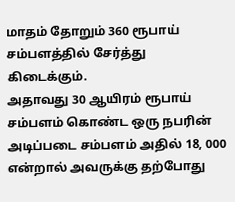மாதம் தோறும் 360 ரூபாய் சம்பளத்தில் சேர்த்து கிடைக்கும்.
அதாவது 30 ஆயிரம் ரூபாய் சம்பளம் கொண்ட ஒரு நபரின் அடிப்படை சம்பளம் அதில் 18, 000 என்றால் அவருக்கு தற்போது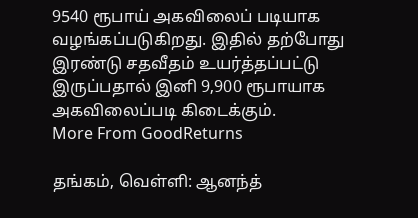9540 ரூபாய் அகவிலைப் படியாக வழங்கப்படுகிறது. இதில் தற்போது இரண்டு சதவீதம் உயர்த்தப்பட்டு இருப்பதால் இனி 9,900 ரூபாயாக அகவிலைப்படி கிடைக்கும்.
More From GoodReturns

தங்கம், வெள்ளி: ஆனந்த்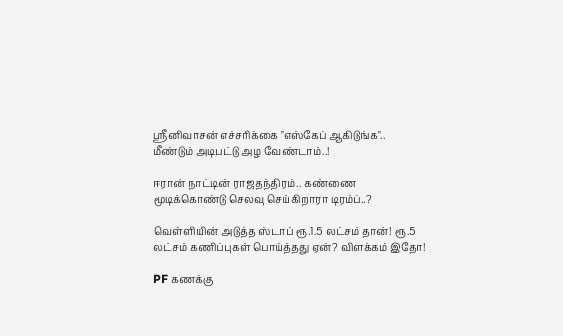ஸ்ரீனிவாசன் எச்சரிக்கை "எஸ்கேப் ஆகிடுங்க".. மீண்டும் அடிபட்டு அழ வேண்டாம்..!

ஈரான் நாட்டின் ராஜதந்திரம்.. கண்ணை மூடிக்கொண்டு செலவு செய்கிறாரா டிரம்ப்..?

வெள்ளியின் அடுத்த ஸ்டாப் ரூ.1.5 லட்சம் தான்! ரூ.5 லட்சம் கணிப்புகள் பொய்த்தது ஏன்? விளக்கம் இதோ!

PF கணக்கு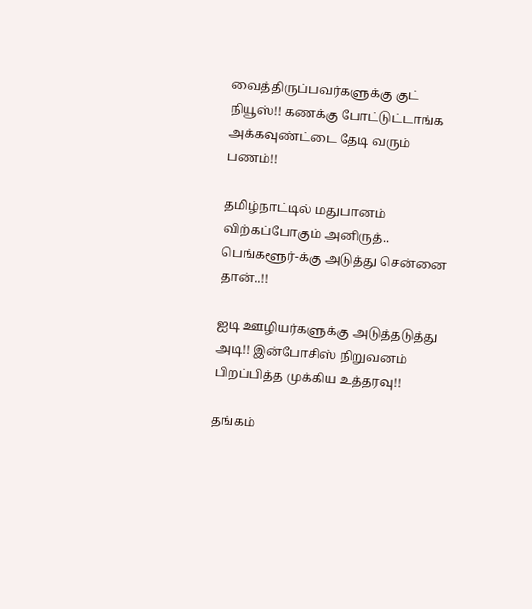வைத்திருப்பவர்களுக்கு குட் நியூஸ்!! கணக்கு போட்டுட்டாங்க அக்கவுண்ட்டை தேடி வரும் பணம்!!

தமிழ்நாட்டில் மதுபானம் விற்கப்போகும் அனிருத்.. பெங்களூர்-க்கு அடுத்து சென்னை தான்..!!

ஐடி ஊழியர்களுக்கு அடுத்தடுத்து அடி!! இன்போசிஸ் நிறுவனம் பிறப்பித்த முக்கிய உத்தரவு!!

தங்கம்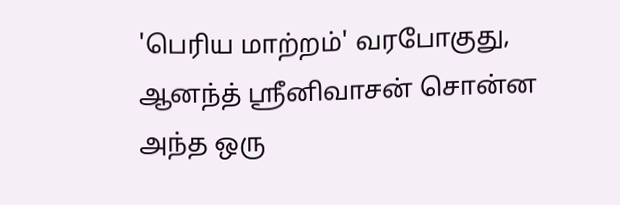'பெரிய மாற்றம்' வரபோகுது, ஆனந்த் ஸ்ரீனிவாசன் சொன்ன அந்த ஒரு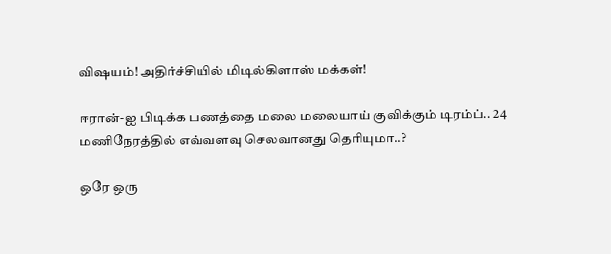விஷயம்! அதிர்ச்சியில் மிடில்கிளாஸ் மக்கள்!

ஈரான்-ஐ பிடிக்க பணத்தை மலை மலையாய் குவிக்கும் டிரம்ப்.. 24 மணிநேரத்தில் எவ்வளவு செலவானது தெரியுமா..?

ஒரே ஒரு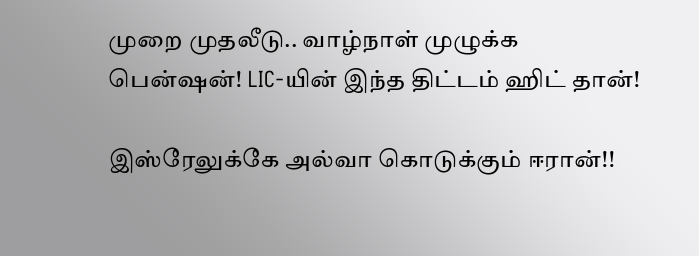முறை முதலீடு.. வாழ்நாள் முழுக்க பென்ஷன்! LIC-யின் இந்த திட்டம் ஹிட் தான்!

இஸ்ரேலுக்கே அல்வா கொடுக்கும் ஈரான்!!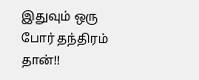இதுவும் ஒரு போர் தந்திரம் தான்!!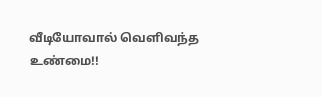வீடியோவால் வெளிவந்த உண்மை!!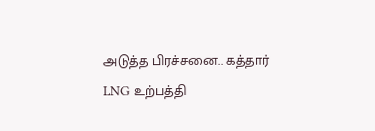அடுத்த பிரச்சனை.. கத்தார் LNG உற்பத்தி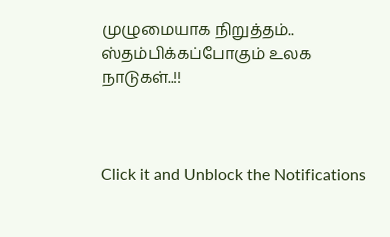முழுமையாக நிறுத்தம்.. ஸ்தம்பிக்கப்போகும் உலக நாடுகள்..!!



Click it and Unblock the Notifications